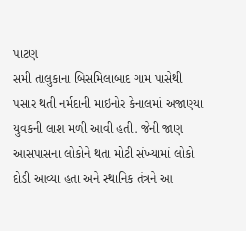પાટણ
સમી તાલુકાના બિસમિલાબાદ ગામ પાસેથી પસાર થતી નર્મદાની માઇનોર કેનાલમાં અજાણ્યા યુવકની લાશ મળી આવી હતી. જેની જાણ આસપાસના લોકોને થતા મોટી સંખ્યામાં લોકો દોડી આવ્યા હતા અને સ્થાનિક તંત્રને આ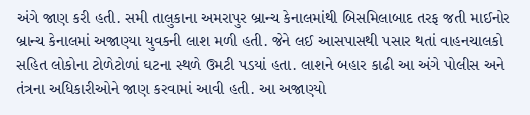અંગે જાણ કરી હતી. સમી તાલુકાના અમરાપુર બ્રાન્ચ કેનાલમાંથી બિસમિલાબાદ તરફ જતી માઈનોર બ્રાન્ચ કેનાલમાં અજાણ્યા યુવકની લાશ મળી હતી. જેને લઈ આસપાસથી પસાર થતાં વાહનચાલકો સહિત લોકોના ટોળેટોળાં ઘટના સ્થળે ઉમટી પડયાં હતા. લાશને બહાર કાઢી આ અંગે પોલીસ અને તંત્રના અધિકારીઓને જાણ કરવામાં આવી હતી. આ અજાણ્યો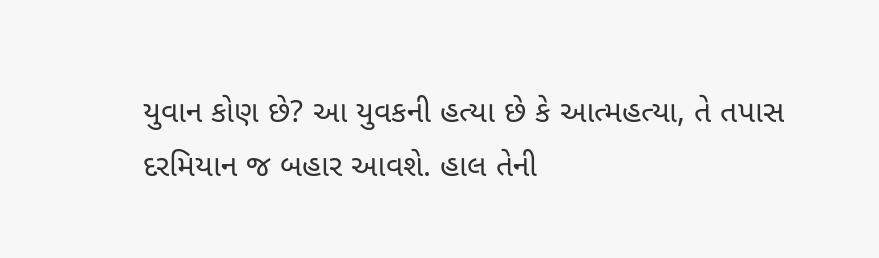યુવાન કોણ છે? આ યુવકની હત્યા છે કે આત્મહત્યા, તે તપાસ દરમિયાન જ બહાર આવશે. હાલ તેની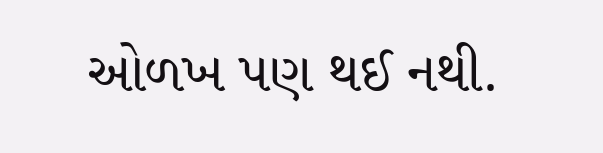ઓળખ પણ થઈ નથી.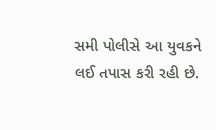સમી પોલીસે આ યુવકને લઈ તપાસ કરી રહી છે.